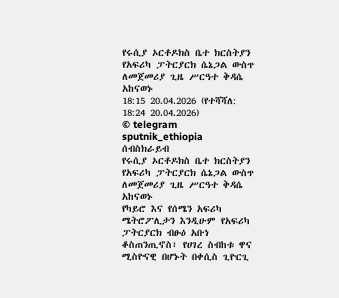የሩሲያ ኦርቶዶክስ ቤተ ክርስትያን የአፍሪካ ፓትርያርክ ሴኔጋል ውስጥ ለመጀመሪያ ጊዜ ሥርዓተ ቅዳሴ አከናወኑ
18:15 20.04.2026 (የተሻሻለ: 18:24 20.04.2026)
© telegram sputnik_ethiopia
ሰብስክራይብ
የሩሲያ ኦርቶዶክስ ቤተ ክርስትያን የአፍሪካ ፓትርያርክ ሴኔጋል ውስጥ ለመጀመሪያ ጊዜ ሥርዓተ ቅዳሴ አከናወኑ
የካይሮ እና የሰሜን አፍሪካ ሜትሮፖሊታን እንዲሁም የአፍሪካ ፓትርያርክ ብፁዕ አቡነ ቆስጠንጢኖስ፣ የሀገረ ስብከቱ ዋና ሚስዮናዊ በሆኑት በቀሲስ ጊዮርጊ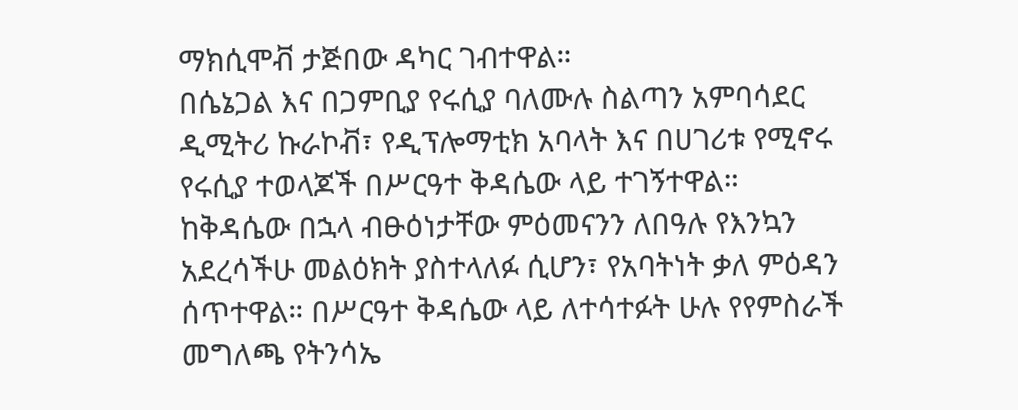ማክሲሞቭ ታጅበው ዳካር ገብተዋል።
በሴኔጋል እና በጋምቢያ የሩሲያ ባለሙሉ ስልጣን አምባሳደር ዲሚትሪ ኩራኮቭ፣ የዲፕሎማቲክ አባላት እና በሀገሪቱ የሚኖሩ የሩሲያ ተወላጆች በሥርዓተ ቅዳሴው ላይ ተገኝተዋል።
ከቅዳሴው በኋላ ብፁዕነታቸው ምዕመናንን ለበዓሉ የእንኳን አደረሳችሁ መልዕክት ያስተላለፉ ሲሆን፣ የአባትነት ቃለ ምዕዳን ሰጥተዋል። በሥርዓተ ቅዳሴው ላይ ለተሳተፉት ሁሉ የየምስራች መግለጫ የትንሳኤ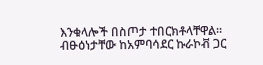እንቁላሎች በስጦታ ተበርክቶላቸዋል።
ብፁዕነታቸው ከአምባሳደር ኩራኮቭ ጋር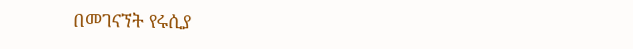በመገናኘት የሩሲያ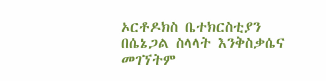ኦርቶዶክስ ቤተክርስቲያን በሴኔጋል ስላላት እንቅስቃሴና መገኘትም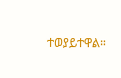ተወያይተዋል።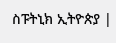ስፑትኒክ ኢትዮጵያ |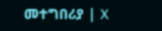መተግበሪያ | X